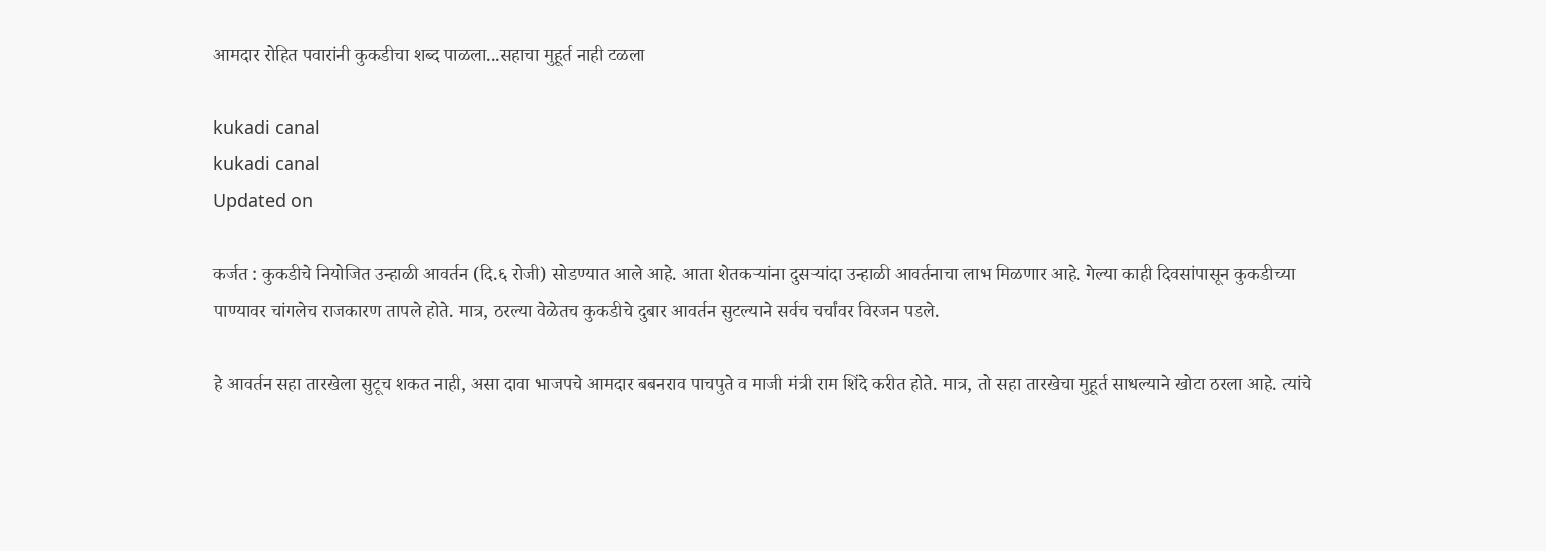आमदार रोहित पवारांनी कुकडीचा शब्द पाळला...सहाचा मुहूर्त नाही टळला

kukadi canal
kukadi canal
Updated on

कर्जत : कुकडीचे नियोजित उन्हाळी आवर्तन (दि.६ रोजी) सोडण्यात आले आहे. आता शेतकऱ्यांना दुसऱ्यांदा उन्हाळी आवर्तनाचा लाभ मिळणार आहे. गेल्या काही दिवसांपासून कुकडीच्या पाण्यावर चांगलेच राजकारण तापले होते. मात्र, ठरल्या वेळेतच कुकडीचे दुबार आवर्तन सुटल्याने सर्वच चर्चांवर विरजन पडले.

हे आवर्तन सहा तारखेला सुटूच शकत नाही, असा दावा भाजपचे आमदार बबनराव पाचपुते व माजी मंत्री राम शिंदे करीत होते. मात्र, तो सहा तारखेचा मुहूर्त साधल्याने खोटा ठरला आहे. त्यांचे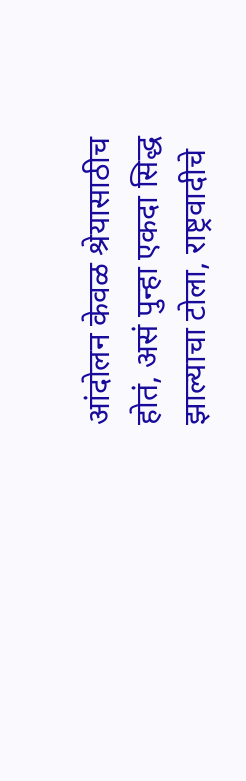आंदोलन केवळ श्रेयासाठीच होतं, असं पुन्हा एकदा सिद्ध झाल्याचा टोला, राष्ट्रवादीचे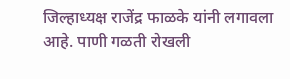जिल्हाध्यक्ष राजेंद्र फाळके यांनी लगावला आहे. पाणी गळती रोखली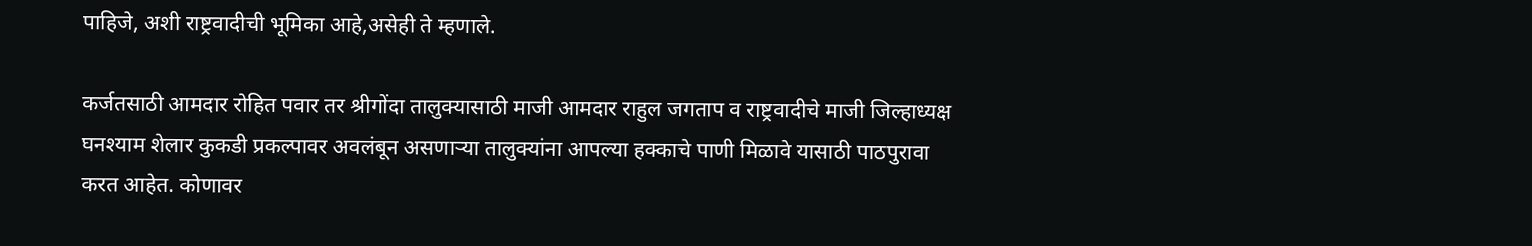पाहिजे, अशी राष्ट्रवादीची भूमिका आहे,असेही ते म्हणाले.

कर्जतसाठी आमदार रोहित पवार तर श्रीगोंदा तालुक्यासाठी माजी आमदार राहुल जगताप व राष्ट्रवादीचे माजी जिल्हाध्यक्ष घनश्याम शेलार कुकडी प्रकल्पावर अवलंबून असणाऱ्या तालुक्यांना आपल्या हक्काचे पाणी मिळावे यासाठी पाठपुरावा करत आहेत. कोणावर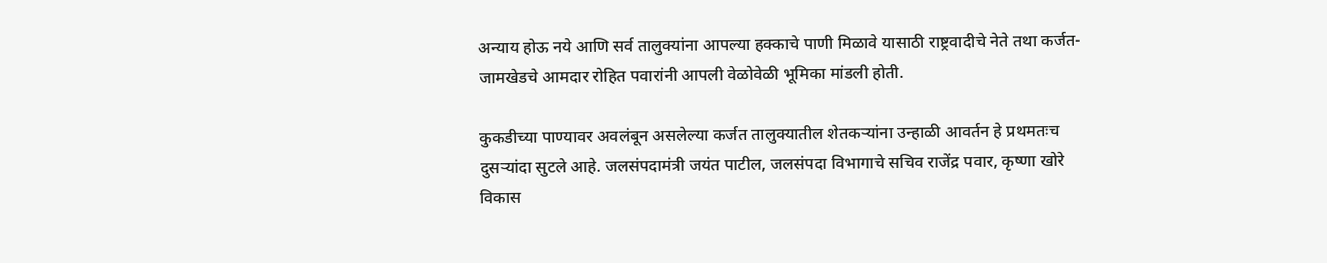अन्याय होऊ नये आणि सर्व तालुक्यांना आपल्या हक्काचे पाणी मिळावे यासाठी राष्ट्रवादीचे नेते तथा कर्जत-जामखेडचे आमदार रोहित पवारांनी आपली वेळोवेळी भूमिका मांडली होती.

कुकडीच्या पाण्यावर अवलंबून असलेल्या कर्जत तालुक्यातील शेतकऱ्यांना उन्हाळी आवर्तन हे प्रथमतःच दुसऱ्यांदा सुटले आहे. जलसंपदामंत्री जयंत पाटील, जलसंपदा विभागाचे सचिव राजेंद्र पवार, कृष्णा खोरे विकास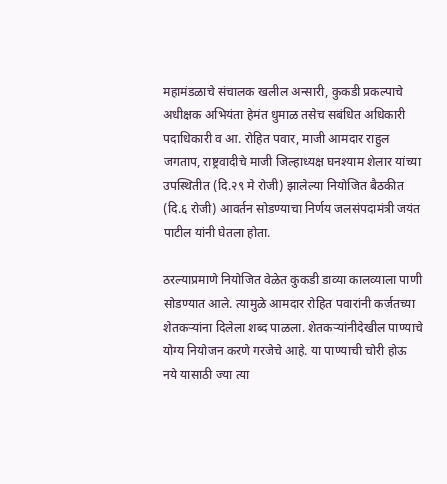महामंडळाचे संचालक खलील अन्सारी, कुकडी प्रकल्पाचे अधीक्षक अभियंता हेमंत धुमाळ तसेच सबंधित अधिकारी पदाधिकारी व आ. रोहित पवार, माजी आमदार राहुल जगताप, राष्ट्रवादीचे माजी जिल्हाध्यक्ष घनश्याम शेलार यांच्या उपस्थितीत (दि.२९ मे रोजी) झालेल्या नियोजित बैठकीत (दि.६ रोजी) आवर्तन सोडण्याचा निर्णय जलसंपदामंत्री जयंत पाटील यांनी घेतला होता.

ठरल्याप्रमाणे नियोजित वेळेत कुकडी डाव्या कालव्याला पाणी सोडण्यात आले. त्यामुळे आमदार रोहित पवारांनी कर्जतच्या शेतकऱ्यांना दिलेला शब्द पाळला. शेतकऱ्यांनीदेखील पाण्याचे योग्य नियोजन करणे गरजेचे आहे. या पाण्याची चोरी होऊ नये यासाठी ज्या त्या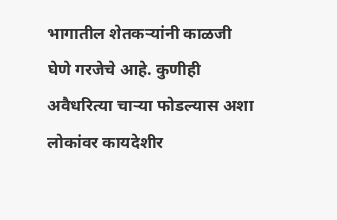भागातील शेतकऱ्यांनी काळजी घेणे गरजेचे आहे. कुणीही अवैधरित्या चाऱ्या फोडल्यास अशा लोकांवर कायदेशीर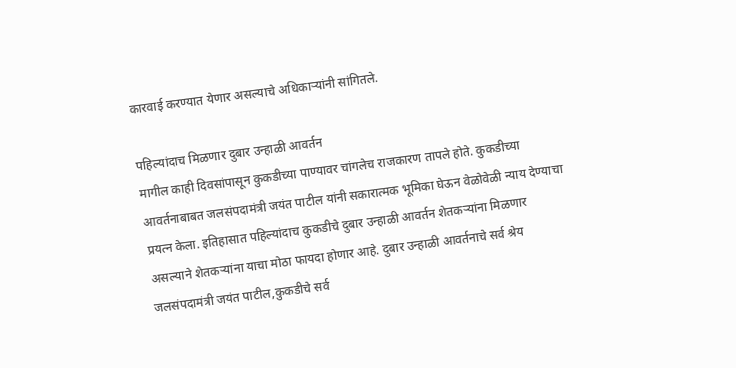कारवाई करण्यात येणार असल्याचे अधिकाऱ्यांनी सांगितले.

पहिल्यांदाच मिळणार दुबार उन्हाळी आवर्तन
मागील काही दिवसांपासून कुकडीच्या पाण्यावर चांगलेच राजकारण तापले होते. कुकडीच्या आवर्तनाबाबत जलसंपदामंत्री जयंत पाटील यांनी सकारात्मक भूमिका घेऊन वेळोवेळी न्याय देण्याचा प्रयत्न केला. इतिहासात पहिल्यांदाच कुकडीचे दुबार उन्हाळी आवर्तन शेतकऱ्यांना मिळणार असल्याने शेतकऱ्यांना याचा मोठा फायदा होणार आहे. दुबार उन्हाळी आवर्तनाचे सर्व श्रेय जलसंपदामंत्री जयंत पाटील,कुकडीचे सर्व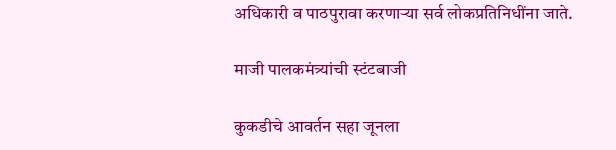अधिकारी व पाठपुरावा करणाऱ्या सर्व लोकप्रतिनिधींना जाते.

माजी पालकमंत्र्यांची स्टंटबाजी

कुकडीचे आवर्तन सहा जूनला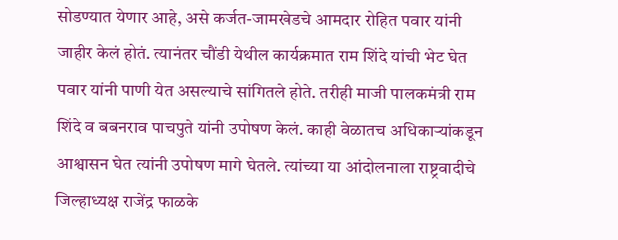सोडण्यात येणार आहे, असे कर्जत-जामखेडचे आमदार रोहित पवार यांनी जाहीर केलं होतं. त्यानंतर चौंडी येथील कार्यक्रमात राम शिंदे यांची भेट घेत पवार यांनी पाणी येत असल्याचे सांगितले होते. तरीही माजी पालकमंत्री राम शिंदे व बबनराव पाचपुते यांनी उपोषण केलं. काही वेळातच अधिकाऱ्यांकडून आश्वासन घेत त्यांनी उपोषण मागे घेतले. त्यांच्या या आंदोलनाला राष्ट्रवादीचे जिल्हाध्यक्ष राजेंद्र फाळके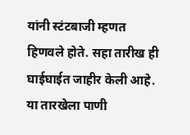यांनी स्टंटबाजी म्हणत हिणवले होते. सहा तारीख ही घाईघाईत जाहीर केली आहे. या तारखेला पाणी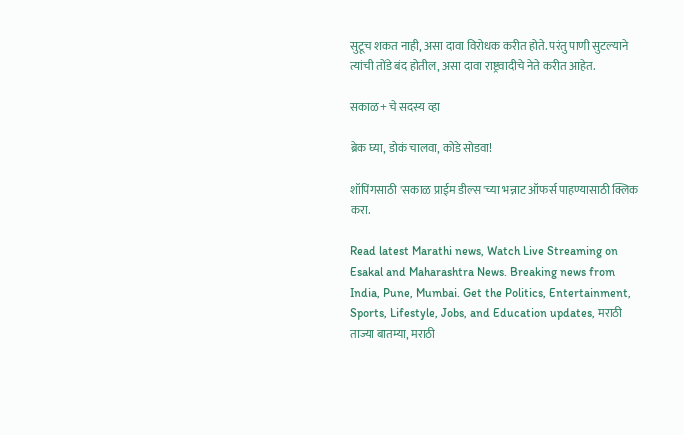सुटूच शकत नाही, असा दावा विरोधक करीत होते. परंतु पाणी सुटल्याने त्यांची तोंडे बंद होतील, असा दावा राष्ट्रवादीचे नेते करीत आहेत.

सकाळ+ चे सदस्य व्हा

ब्रेक घ्या, डोकं चालवा, कोडे सोडवा!

शॉपिंगसाठी 'सकाळ प्राईम डील्स'च्या भन्नाट ऑफर्स पाहण्यासाठी क्लिक करा.

Read latest Marathi news, Watch Live Streaming on Esakal and Maharashtra News. Breaking news from India, Pune, Mumbai. Get the Politics, Entertainment, Sports, Lifestyle, Jobs, and Education updates, मराठी ताज्या बातम्या, मराठी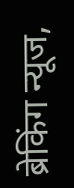ब्रेकिंग न्यूज,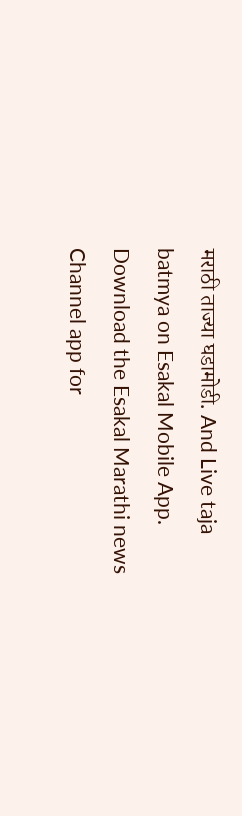मराठी ताज्या घडामोडी. And Live taja batmya on Esakal Mobile App. Download the Esakal Marathi news Channel app for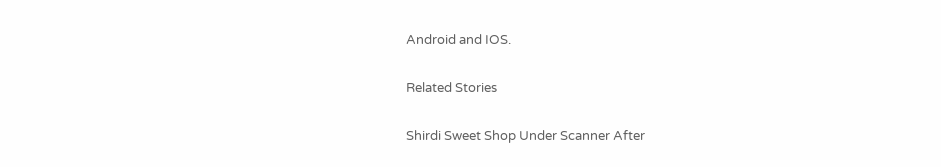Android and IOS.

Related Stories

Shirdi Sweet Shop Under Scanner After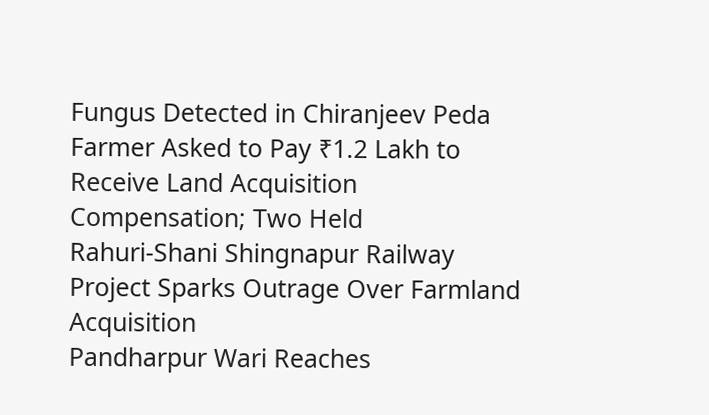Fungus Detected in Chiranjeev Peda
Farmer Asked to Pay ₹1.2 Lakh to Receive Land Acquisition Compensation; Two Held
Rahuri-Shani Shingnapur Railway Project Sparks Outrage Over Farmland Acquisition
Pandharpur Wari Reaches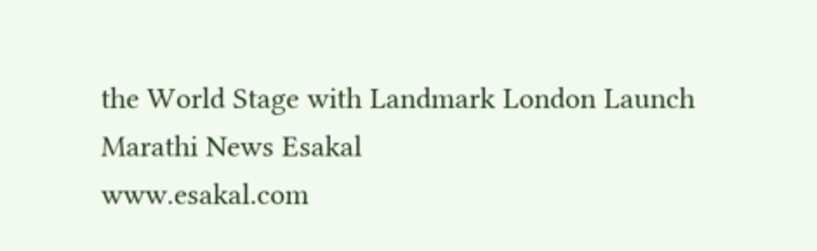the World Stage with Landmark London Launch
Marathi News Esakal
www.esakal.com